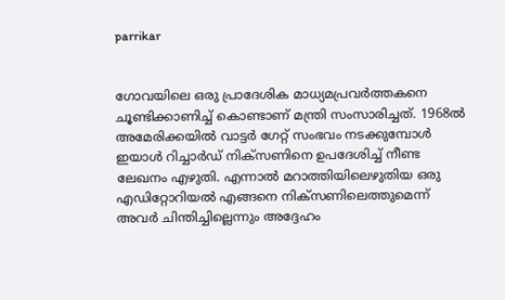parrikar


ഗോവയിലെ ഒരു പ്രാദേശിക മാധ്യമപ്രവര്‍ത്തകനെ ചൂണ്ടിക്കാണിച്ച് കൊണ്ടാണ് മന്ത്രി സംസാരിച്ചത്. 1968ല്‍ അമേരിക്കയില്‍ വാട്ടര്‍ ഗേറ്റ് സംഭവം നടക്കുമ്പോള്‍ ഇയാള്‍ റിച്ചാര്‍ഡ് നിക്‌സണിനെ ഉപദേശിച്ച് നീണ്ട ലേഖനം എഴുതി. എന്നാല്‍ മറാത്തിയിലെഴുതിയ ഒരു എഡിറ്റോറിയല്‍ എങ്ങനെ നിക്‌സണിലെത്തുമെന്ന് അവര്‍ ചിന്തിച്ചില്ലെന്നും അദ്ദേഹം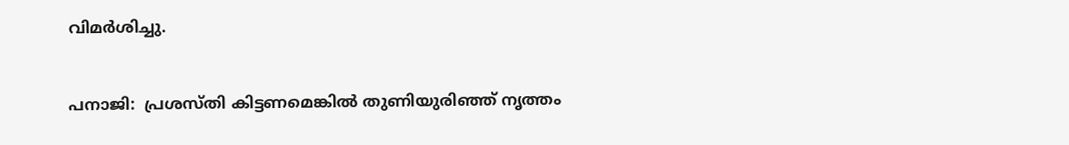വിമര്‍ശിച്ചു.


പനാജി:  പ്രശസ്തി കിട്ടണമെങ്കില്‍ തുണിയുരിഞ്ഞ് നൃത്തം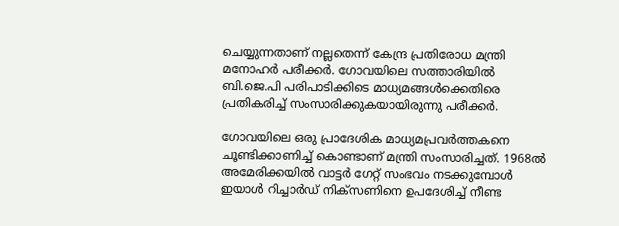ചെയ്യുന്നതാണ് നല്ലതെന്ന് കേന്ദ്ര പ്രതിരോധ മന്ത്രി മനോഹര്‍ പരീക്കര്‍. ഗോവയിലെ സത്താരിയില്‍ ബി.ജെ.പി പരിപാടിക്കിടെ മാധ്യമങ്ങള്‍ക്കെതിരെ പ്രതികരിച്ച് സംസാരിക്കുകയായിരുന്നു പരീക്കര്‍.

ഗോവയിലെ ഒരു പ്രാദേശിക മാധ്യമപ്രവര്‍ത്തകനെ ചൂണ്ടിക്കാണിച്ച് കൊണ്ടാണ് മന്ത്രി സംസാരിച്ചത്. 1968ല്‍ അമേരിക്കയില്‍ വാട്ടര്‍ ഗേറ്റ് സംഭവം നടക്കുമ്പോള്‍ ഇയാള്‍ റിച്ചാര്‍ഡ് നിക്‌സണിനെ ഉപദേശിച്ച് നീണ്ട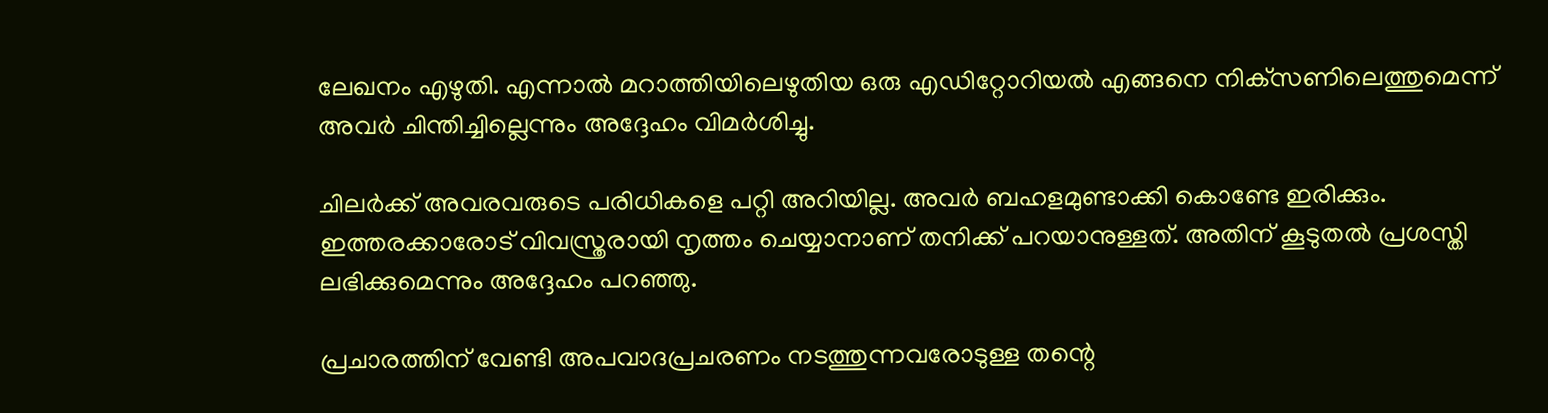ലേഖനം എഴുതി. എന്നാല്‍ മറാത്തിയിലെഴുതിയ ഒരു എഡിറ്റോറിയല്‍ എങ്ങനെ നിക്‌സണിലെത്തുമെന്ന് അവര്‍ ചിന്തിച്ചില്ലെന്നും അദ്ദേഹം വിമര്‍ശിച്ചു.

ചിലര്‍ക്ക് അവരവരുടെ പരിധികളെ പറ്റി അറിയില്ല. അവര്‍ ബഹളമുണ്ടാക്കി കൊണ്ടേ ഇരിക്കും. ഇത്തരക്കാരോട് വിവസ്ത്രരായി നൃത്തം ചെയ്യാനാണ് തനിക്ക് പറയാനുള്ളത്. അതിന് കൂടുതല്‍ പ്രശസ്തി ലഭിക്കുമെന്നും അദ്ദേഹം പറഞ്ഞു.

പ്രചാരത്തിന് വേണ്ടി അപവാദപ്രചരണം നടത്തുന്നവരോടുള്ള തന്റെ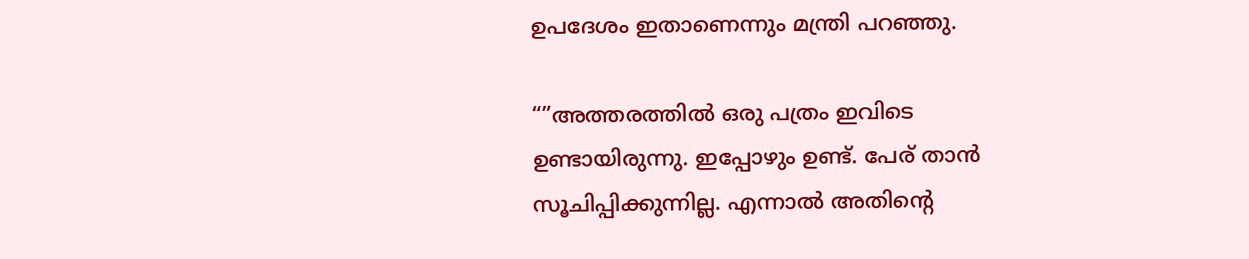ഉപദേശം ഇതാണെന്നും മന്ത്രി പറഞ്ഞു.

“”അത്തരത്തില്‍ ഒരു പത്രം ഇവിടെ ഉണ്ടായിരുന്നു. ഇപ്പോഴും ഉണ്ട്. പേര് താന്‍ സൂചിപ്പിക്കുന്നില്ല. എന്നാല്‍ അതിന്റെ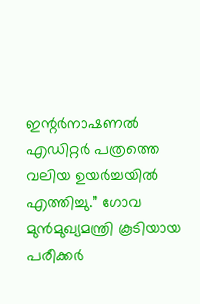ഇന്റര്‍നാഷണല്‍ എഡിറ്റര്‍ പത്രത്തെ വലിയ ഉയര്‍ച്ചയില്‍ എത്തിച്ചു.” ഗോവ മുന്‍മുഖ്യമന്ത്രി കൂടിയായ പരീക്കര്‍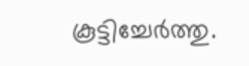കൂട്ടിച്ചേര്‍ത്തു.